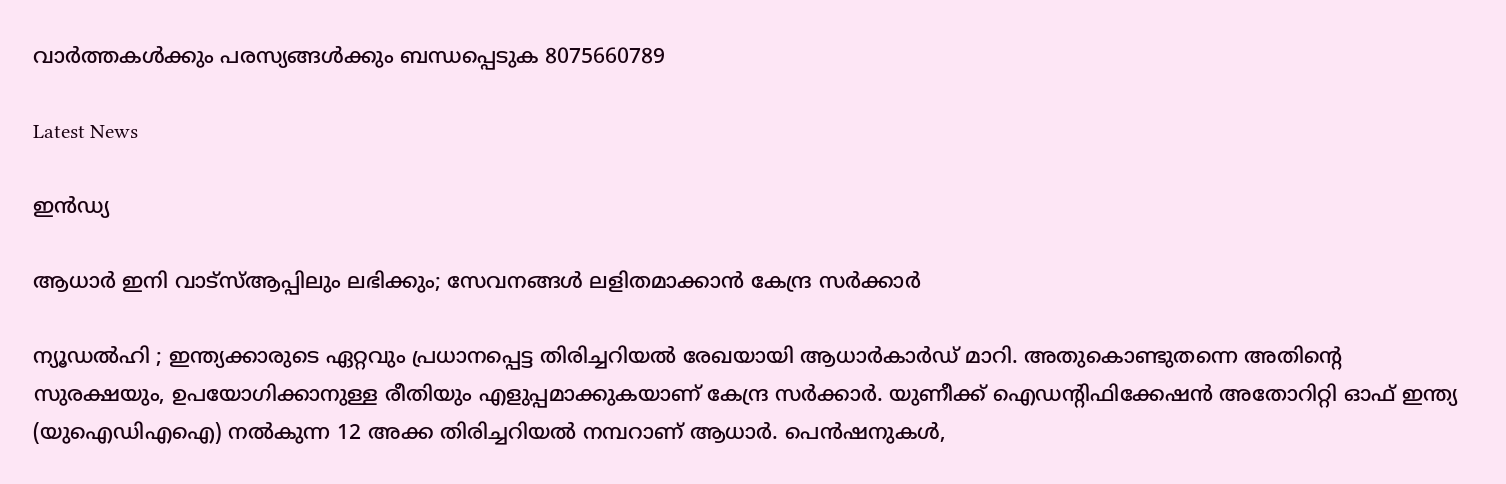വാർത്തകൾക്കും പരസ്യങ്ങൾക്കും ബന്ധപ്പെടുക 8075660789

Latest News

ഇൻഡ്യ

ആധാർ ഇനി വാട്സ്ആപ്പിലും ലഭിക്കും; സേവനങ്ങൾ ലളിതമാക്കാൻ കേന്ദ്ര സർക്കാർ

ന്യൂഡൽഹി ; ഇന്ത്യക്കാരുടെ ഏറ്റവും പ്രധാനപ്പെട്ട തിരിച്ചറിയൽ രേഖയായി ആധാർകാർഡ് മാറി. അതുകൊണ്ടുതന്നെ അതിൻ്റെ സുരക്ഷയും, ഉപയോഗിക്കാനുള്ള രീതിയും എളുപ്പമാക്കുകയാണ് കേന്ദ്ര സർക്കാർ. യുണീക്ക് ഐഡന്റിഫിക്കേഷൻ അതോറിറ്റി ഓഫ് ഇന്ത്യ (യുഐഡിഎഐ) നൽകുന്ന 12 അക്ക തിരിച്ചറിയൽ നമ്പറാണ് ആധാർ. പെൻഷനുകൾ,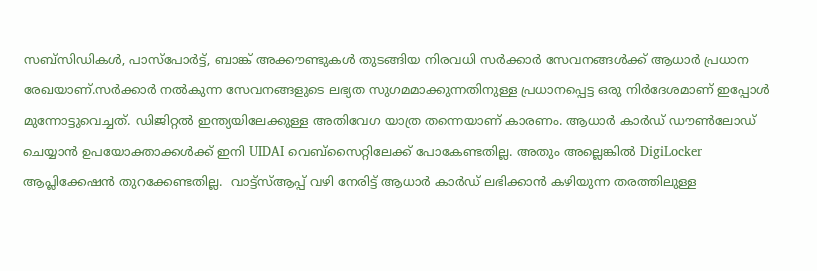സബ്‌സിഡികൾ, പാസ്‌പോർട്ട്, ബാങ്ക് അക്കൗണ്ടുകൾ തുടങ്ങിയ നിരവധി സർക്കാർ സേവനങ്ങൾക്ക് ആധാർ പ്രധാന രേഖയാണ്.സർക്കാർ നൽകുന്ന സേവനങ്ങളുടെ ലഭ്യത സുഗമമാക്കുന്നതിനുള്ള പ്രധാനപ്പെട്ട ഒരു നിർദേശമാണ് ഇപ്പോൾ മുന്നോട്ടുവെച്ചത്. ഡിജിറ്റൽ ഇന്ത്യയിലേക്കുള്ള അതിവേഗ യാത്ര തന്നെയാണ് കാരണം. ആധാർ കാർഡ് ഡൗൺലോഡ് ചെയ്യാൻ ഉപയോക്താക്കൾക്ക് ഇനി UIDAI വെബ്‌സൈറ്റിലേക്ക് പോകേണ്ടതില്ല. അതും അല്ലെങ്കിൽ DigiLocker ആപ്ലിക്കേഷൻ തുറക്കേണ്ടതില്ല.  വാട്ട്‌സ്ആപ്പ് വഴി നേരിട്ട് ആധാർ കാർഡ് ലഭിക്കാൻ കഴിയുന്ന തരത്തിലുള്ള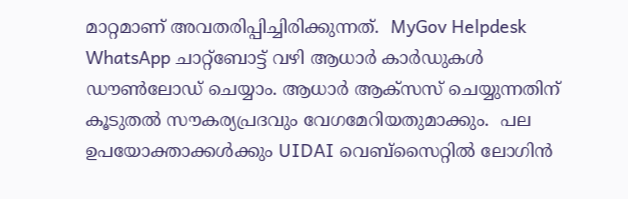മാറ്റമാണ് അവതരിപ്പിച്ചിരിക്കുന്നത്.  MyGov Helpdesk WhatsApp ചാറ്റ്‌ബോട്ട് വഴി ആധാർ കാർഡുകൾ ഡൗൺലോഡ് ചെയ്യാം. ആധാർ ആക്‌സസ് ചെയ്യുന്നതിന് കൂടുതൽ സൗകര്യപ്രദവും വേഗമേറിയതുമാക്കും.  പല ഉപയോക്താക്കൾക്കും UIDAI വെബ്‌സൈറ്റിൽ ലോഗിൻ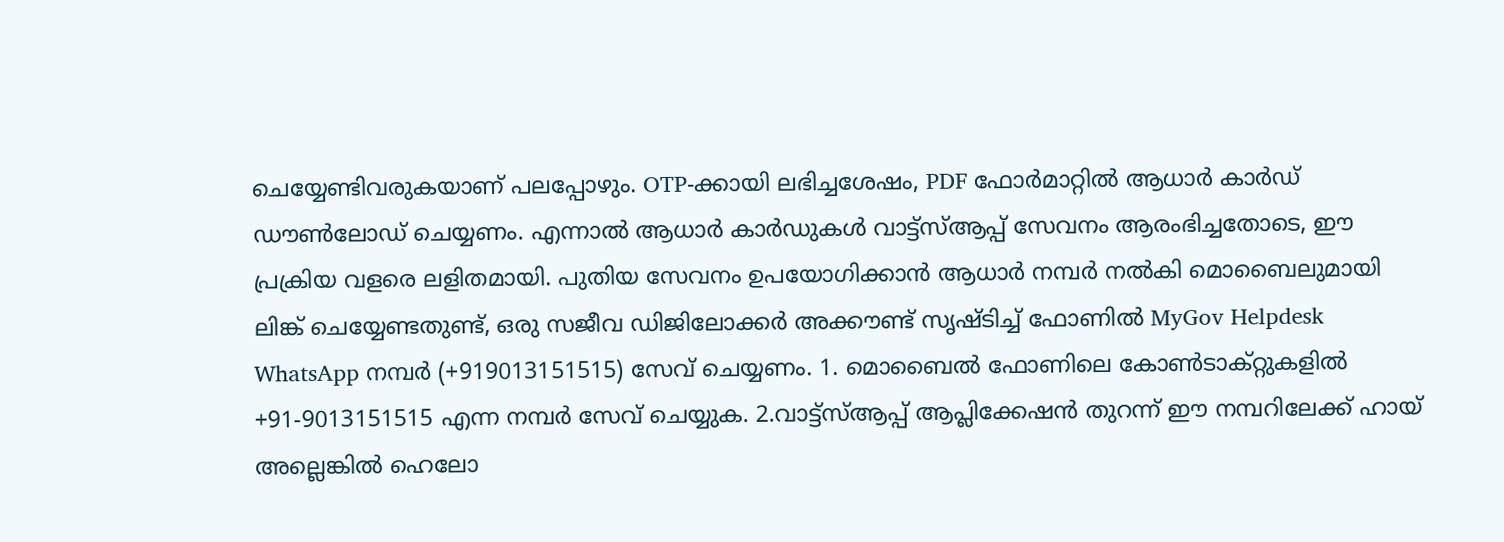ചെയ്യേണ്ടിവരുകയാണ് പലപ്പോഴും‌. OTP-ക്കായി ലഭിച്ചശേഷം, PDF ഫോർമാറ്റിൽ ആധാർ കാർഡ് ഡൗൺലോഡ് ചെയ്യണം. എന്നാൽ ആധാർ കാർഡുകൾ വാട്ട്‌സ്ആപ്പ് സേവനം ആരംഭിച്ചതോടെ, ഈ പ്രക്രിയ വളരെ ലളിതമായി. പുതിയ സേവനം ഉപയോഗിക്കാൻ ആധാർ നമ്പർ നൽകി മൊബൈലുമായി ലിങ്ക് ചെയ്യേണ്ടതുണ്ട്, ഒരു സജീവ ഡിജിലോക്കർ അക്കൗണ്ട് സൃഷ്ടിച്ച് ഫോണിൽ MyGov Helpdesk WhatsApp നമ്പർ (+919013151515) സേവ് ചെയ്യണം. 1. മൊബൈൽ ഫോണിലെ കോൺടാക്റ്റുകളിൽ +91-9013151515 എന്ന നമ്പർ സേവ് ചെയ്യുക. 2.വാട്ട്‌സ്ആപ്പ് ആപ്ലിക്കേഷൻ തുറന്ന് ഈ നമ്പറിലേക്ക് ഹായ് അല്ലെങ്കിൽ ഹെലോ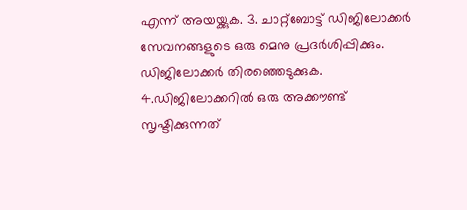എന്ന് അയയ്ക്കുക. 3. ചാറ്റ്ബോട്ട് ഡിജിലോക്കർ സേവനങ്ങളുടെ ഒരു മെനു പ്രദർശിപ്പിക്കും. ഡിജിലോക്കർ തിരഞ്ഞെടുക്കുക. 4.ഡിജിലോക്കറിൽ ഒരു അക്കൗണ്ട് സൃഷ്ടിക്കുന്നത്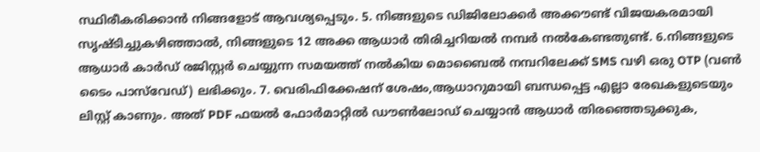സ്ഥിരീകരിക്കാൻ നിങ്ങളോട് ആവശ്യപ്പെടും. 5. നിങ്ങളുടെ ഡിജിലോക്കർ അക്കൗണ്ട് വിജയകരമായി സൃഷ്ടിച്ചുകഴിഞ്ഞാൽ, നിങ്ങളുടെ 12 അക്ക ആധാർ തിരിച്ചറിയൽ നമ്പർ നൽകേണ്ടതുണ്ട്. 6.നിങ്ങളുടെ ആധാർ കാർഡ് രജിസ്റ്റർ ചെയ്യുന്ന സമയത്ത് നൽകിയ മൊബൈൽ നമ്പറിലേക്ക് SMS വഴി ഒരു OTP (വൺ ടൈം പാസ്‌വേഡ്) ലഭിക്കും. 7. വെരിഫിക്കേഷന് ശേഷം,ആധാറുമായി ബന്ധപ്പെട്ട എല്ലാ രേഖകളുടെയും ‌‌ ലിസ്റ്റ് കാണും. അത് PDF ഫയൽ ഫോർമാറ്റിൽ ഡൗൺലോഡ് ചെയ്യാൻ ആധാർ തിരഞ്ഞെടുക്കുക,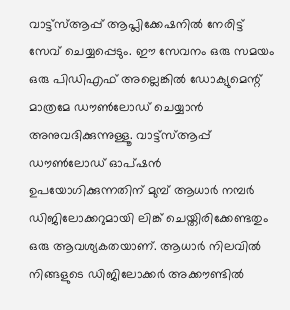വാട്ട്‌സ്ആപ്പ് ആപ്ലിക്കേഷനിൽ നേരിട്ട് സേവ് ചെയ്യപ്പെടും. ഈ സേവനം ഒരു സമയം ഒരു പിഡിഎഫ് അല്ലെങ്കിൽ ഡോക്യുമെന്റ് മാത്രമേ ഡൗൺലോഡ് ചെയ്യാൻ അനുവദിക്കുന്നുള്ളൂ. വാട്ട്‌സ്ആപ്പ് ഡൗൺലോഡ് ഓപ്ഷൻ ഉപയോഗിക്കുന്നതിന് മുമ്പ് ആധാർ നമ്പർ ഡിജിലോക്കറുമായി ലിങ്ക് ചെയ്തിരിക്കേണ്ടതും ഒരു ആവശ്യകതയാണ്. ആധാർ നിലവിൽ നിങ്ങളുടെ ഡിജിലോക്കർ അക്കൗണ്ടിൽ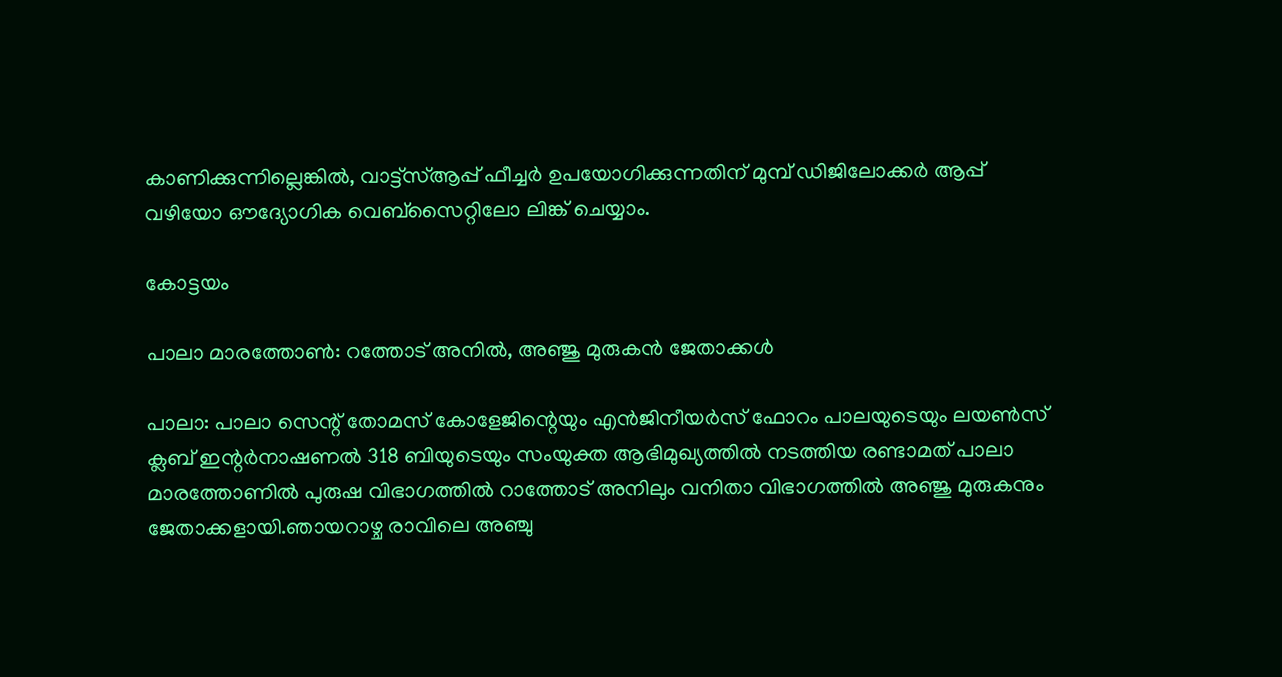കാണിക്കുന്നില്ലെങ്കിൽ, വാട്ട്‌സ്ആപ്പ് ഫീച്ചർ ഉപയോഗിക്കുന്നതിന് മുമ്പ് ഡിജിലോക്കർ ആപ്പ് വഴിയോ ഔദ്യോഗിക വെബ്‌സൈറ്റിലോ ലിങ്ക് ചെയ്യാം.

കോട്ടയം

പാലാ മാരത്തോൺ: റത്തോട് അനിൽ, അഞ്ജു മുരുകൻ ജേതാക്കൾ

പാലാ: പാലാ സെന്റ് തോമസ് കോളേജിന്റെയും എൻജിനീയർസ് ഫോറം പാലയുടെയും ലയൺസ് ക്ലബ് ഇന്റർനാഷണൽ 318 ബിയുടെയും സംയുക്ത ആഭിമുഖ്യത്തിൽ നടത്തിയ രണ്ടാമത് പാലാ മാരത്തോണിൽ പുരുഷ വിഭാഗത്തിൽ റാത്തോട് അനിലും വനിതാ വിഭാഗത്തിൽ അഞ്ജു മുരുകനും ജേതാക്കളായി.ഞായറാഴ്ച രാവിലെ അഞ്ചു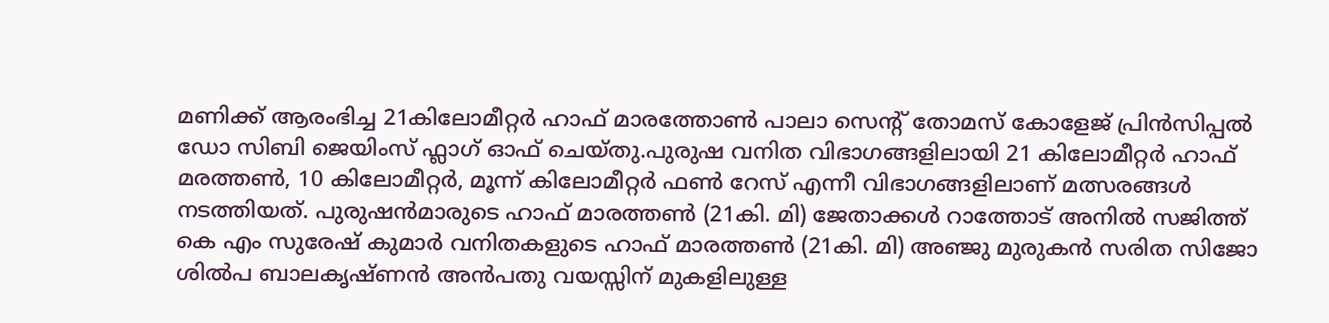മണിക്ക് ആരംഭിച്ച 21കിലോമീറ്റർ ഹാഫ് മാരത്തോൺ പാലാ സെന്റ് തോമസ് കോളേജ് പ്രിൻസിപ്പൽ ഡോ സിബി ജെയിംസ് ഫ്ലാഗ് ഓഫ് ചെയ്തു.പുരുഷ വനിത വിഭാഗങ്ങളിലായി 21 കിലോമീറ്റർ ഹാഫ് മരത്തൺ, 10 കിലോമീറ്റർ, മൂന്ന് കിലോമീറ്റർ ഫൺ റേസ് എന്നീ വിഭാഗങ്ങളിലാണ് മത്സരങ്ങൾ നടത്തിയത്. പുരുഷൻമാരുടെ ഹാഫ് മാരത്തൺ (21കി. മി) ജേതാക്കൾ റാത്തോട് അനിൽ സജിത്ത് കെ എം സുരേഷ് കുമാർ വനിതകളുടെ ഹാഫ് മാരത്തൺ (21കി. മി) അഞ്ജു മുരുകൻ സരിത സിജോ ശിൽപ ബാലകൃഷ്ണൻ അൻപതു വയസ്സിന് മുകളിലുള്ള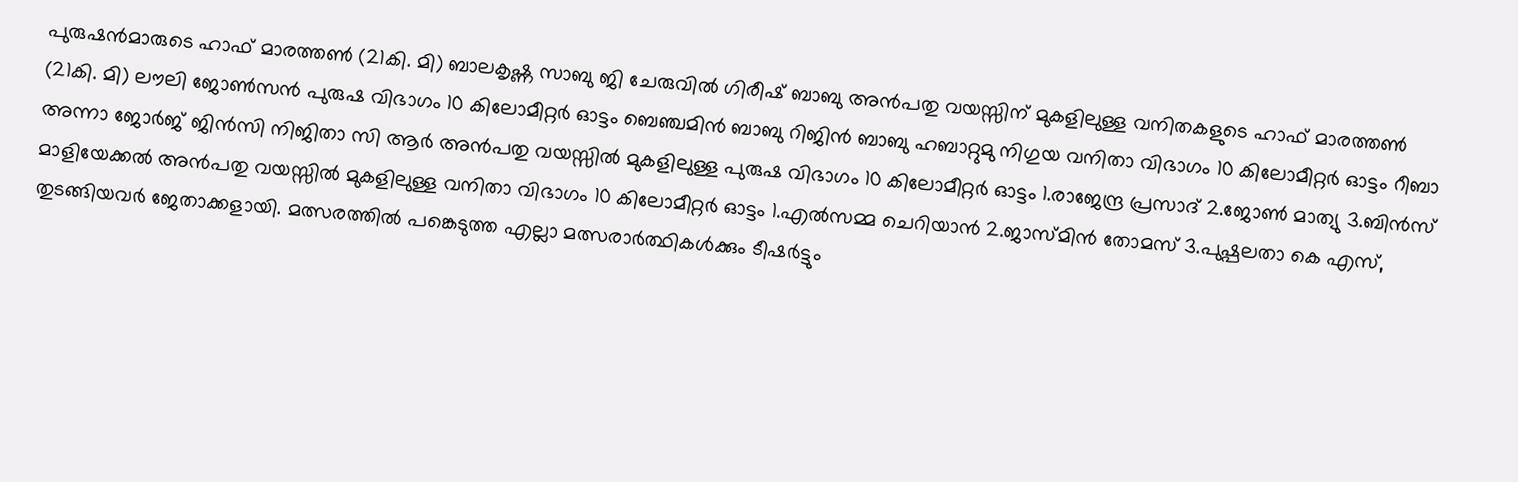പുരുഷൻമാരുടെ ഹാഫ് മാരത്തൺ (21കി. മി) ബാലകൃഷ്ണ സാബു ജി ചേരുവിൽ ഗിരീഷ് ബാബു അൻപതു വയസ്സിന് മുകളിലുള്ള വനിതകളുടെ ഹാഫ് മാരത്തൺ (21കി. മി) ലൗലി ജോൺസൻ പുരുഷ വിഭാഗം 10 കിലോമീറ്റർ ഓട്ടം ബെഞ്ചമിൻ ബാബു റിജിൻ ബാബു ഹബാറ്റുമു നിഗുയ വനിതാ വിഭാഗം 10 കിലോമീറ്റർ ഓട്ടം റീബാ അന്നാ ജോർജ് ജിൻസി നിജിതാ സി ആർ അൻപതു വയസ്സിൽ മുകളിലുള്ള പുരുഷ വിഭാഗം 10 കിലോമീറ്റർ ഓട്ടം 1.രാജേന്ദ്ര പ്രസാദ് 2.ജോൺ മാത്യു 3.ബിൻസ് മാളിയേക്കൽ അൻപതു വയസ്സിൽ മുകളിലുള്ള വനിതാ വിഭാഗം 10 കിലോമീറ്റർ ഓട്ടം 1.എൽസമ്മ ചെറിയാൻ 2.ജാസ്മിൻ തോമസ് 3.പുഷ്പലതാ കെ എസ്, തുടങ്ങിയവർ ജേതാക്കളായി. മത്സരത്തിൽ പങ്കെടുത്ത എല്ലാ മത്സരാർത്ഥികൾക്കും ടീഷർട്ടും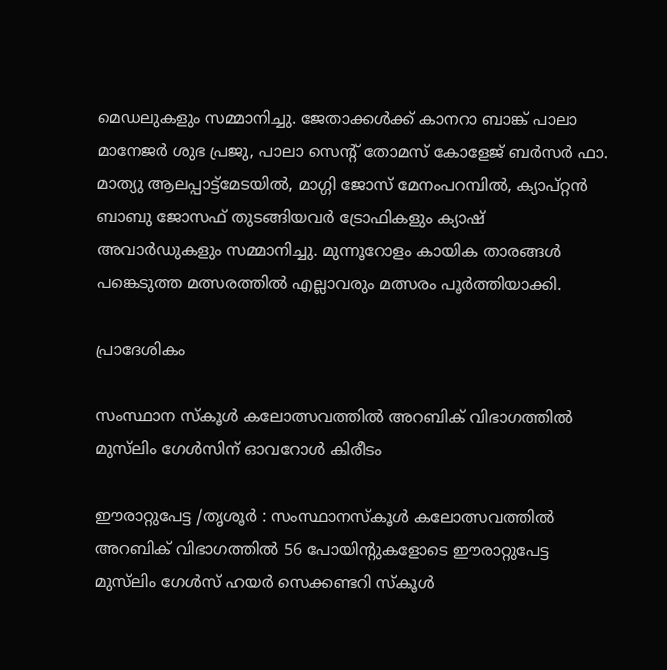മെഡലുകളും സമ്മാനിച്ചു. ജേതാക്കൾക്ക് കാനറാ ബാങ്ക് പാലാ മാനേജർ ശുഭ പ്രജു, പാലാ സെന്റ് തോമസ് കോളേജ് ബർസർ ഫാ. മാത്യു ആലപ്പാട്ട്മേടയിൽ, മാഗ്ഗി ജോസ് മേനംപറമ്പിൽ, ക്യാപ്റ്റൻ ബാബു ജോസഫ് തുടങ്ങിയവർ ട്രോഫികളും ക്യാഷ് അവാർഡുകളും സമ്മാനിച്ചു. മുന്നൂറോളം കായിക താരങ്ങൾ പങ്കെടുത്ത മത്സരത്തിൽ എല്ലാവരും മത്സരം പൂർത്തിയാക്കി.

പ്രാദേശികം

സംസ്ഥാന സ്കൂൾ കലോത്സവത്തിൽ അറബിക് വിഭാഗത്തിൽ മുസ്‌ലിം ഗേൾസിന് ഓവറോൾ കിരീടം

ഈരാറ്റുപേട്ട /തൃശൂർ : സംസ്ഥാനസ്കൂൾ കലോത്സവത്തിൽ അറബിക് വിഭാഗത്തിൽ 56 പോയിൻ്റുകളോടെ ഈരാറ്റുപേട്ട മുസ്‌ലിം ഗേൾസ് ഹയർ സെക്കണ്ടറി സ്കൂൾ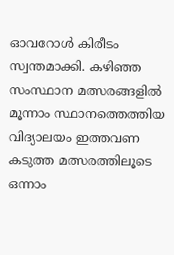ഓവറോൾ കിരീടം സ്വന്തമാക്കി. കഴിഞ്ഞ സംസ്ഥാന മത്സരങ്ങളിൽ മൂന്നാം സ്ഥാനത്തെത്തിയ വിദ്യാലയം ഇത്തവണ കടുത്ത മത്സരത്തിലൂടെ ഒന്നാം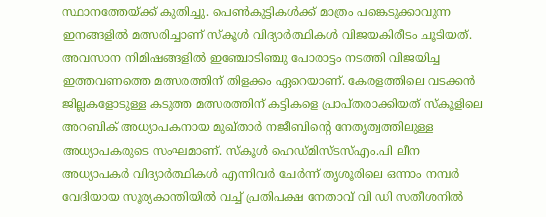സ്ഥാനത്തേയ്ക്ക് കുതിച്ചു. പെൺകുട്ടികൾക്ക് മാത്രം പങ്കെടുക്കാവുന്ന ഇനങ്ങളിൽ മത്സരിച്ചാണ് സ്കൂൾ വിദ്യാർത്ഥികൾ വിജയകിരീടം ചൂടിയത്. അവസാന നിമിഷങ്ങളിൽ ഇഞ്ചോടിഞ്ചു പോരാട്ടം നടത്തി വിജയിച്ച ഇത്തവണത്തെ മത്സരത്തിന് തിളക്കം ഏറെയാണ്. കേരളത്തിലെ വടക്കൻ ജില്ലകളോടുള്ള കടുത്ത മത്സരത്തിന് കട്ടികളെ പ്രാപ്തരാക്കിയത് സ്കൂളിലെ അറബിക് അധ്യാപകനായ മുഖ്താർ നജീബിൻ്റെ നേതൃത്വത്തിലുള്ള അധ്യാപകരുടെ സംഘമാണ്. സ്കൂൾ ഹെഡ്മിസ്ടസ്എം.പി ലീന അധ്യാപകർ വിദ്യാർത്ഥികൾ എന്നിവർ ചേർന്ന് തൃശൂരിലെ ഒന്നാം നമ്പർ വേദിയായ സൂര്യകാന്തിയിൽ വച്ച് പ്രതിപക്ഷ നേതാവ് വി ഡി സതീശനിൽ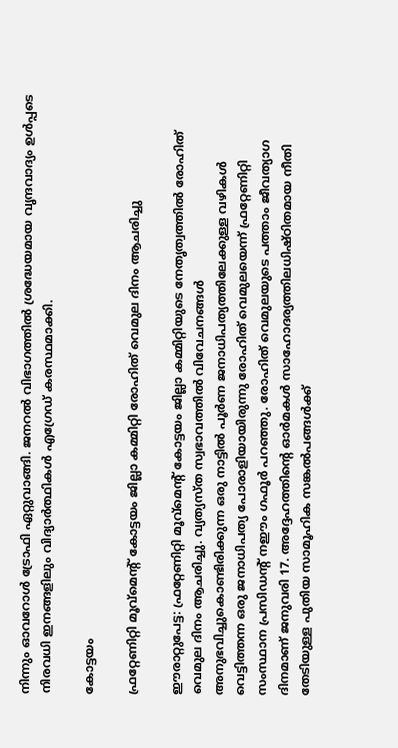നിന്നും ഓവറോൾ ട്രോഫി ഏറ്റുവാങ്ങി. ജനറൽ വിഭാഗത്തിൽ ശ്രദ്ധേയമായ വൃന്ദവാദ്യം ഉൾപ്പടെ നിരവധി ഇനങ്ങളിലും വിദ്യാർത്ഥികൾ എഗ്രേഡ് കരസ്ഥമാക്കി.

കോട്ടയം

ഫ്രറ്റേണിറ്റി മൂവ്മെന്റ് കോട്ടയം ജില്ലാ കമ്മിറ്റി രോഹിത് വെമുല ദിനം ആചരിച്ചു

ഈരാറ്റുപേട്ട: ഫ്രറ്റേണിറ്റി മൂവ്മെന്റ് കോട്ടയം ജില്ലാ കമ്മിറ്റിയുടെ നേതൃത്വത്തിൽ രോഹിത് വെമുല ദിനം ആചരിച്ചു. വ്യത്യസ്ത സ്വഭാവത്തിൽ വിവേചനങ്ങൾ അനുഭവിച്ചുകൊണ്ടിരിക്കുന്ന ഒരു നാട്ടിൽ പൂർണ ജനാധിപത്യത്തിലേക്കുള്ള വഴികൾ വെട്ടിത്തന്ന ഒരു ജനാധിപത്യ പോരാളിയായിരുന്നു രോഹിത് വെമുലയെന്ന് ഫ്രറ്റേണിറ്റി സംസ്ഥാന പ്രസിഡന്റ് നഈം ഗഫൂർ പറഞ്ഞു. രോഹിത് വെമുലയുടെ പത്താം ജീവത്യാഗ ദിനമാണ് ജനുവരി 17. അദ്ദേഹത്തിന്റെ ഓർമകൾ സാഹോദര്യത്തിലധിഷ്ഠിതമായ നീതി തേടിയുള്ള പുതിയ സാമൂഹിക സങ്കൽപങ്ങൾക്ക്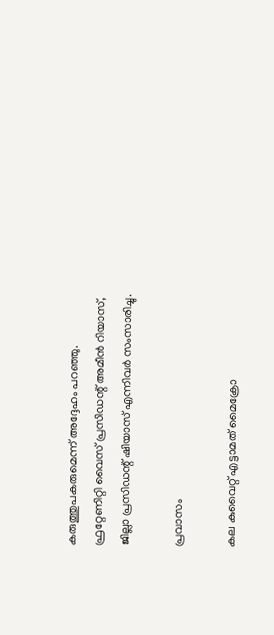കരുത്തുപകരുമെന്ന് അദ്ദേഹം പറഞ്ഞു. ഫ്രറ്റേണിറ്റി വൈസ് പ്രസിഡന്റ് അമീൻ റിയാസ്, ജില്ലാ പ്രസിഡന്റ് ഷിയാസ് എന്നിവർ സംസാരിച്ചു.

പ്രവാസം

കല കുവൈറ്റ് എട്ടാമത് മൈക്രോ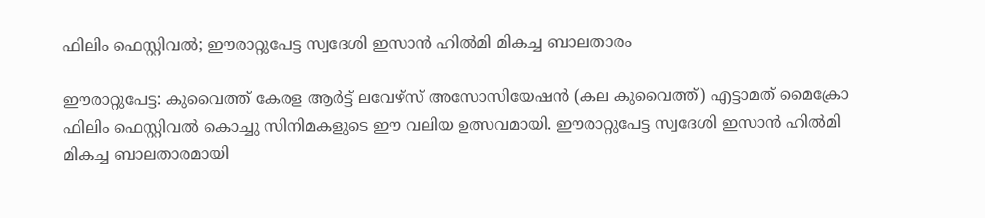ഫിലിം ഫെസ്റ്റിവൽ; ഈരാറ്റുപേട്ട സ്വദേശി ഇസാൻ ഹിൽമി മികച്ച ബാലതാരം

ഈരാറ്റുപേട്ട: കുവൈത്ത് കേരള ആർട്ട് ലവേഴ്സ് അസോസിയേഷൻ (കല കുവൈത്ത്) എട്ടാമത് മൈക്രോ ഫിലിം ഫെസ്റ്റിവൽ കൊച്ചു സിനിമകളുടെ ഈ വലിയ ഉത്സവമായി. ഈരാറ്റുപേട്ട സ്വദേശി ഇസാൻ ഹിൽമി മികച്ച ബാലതാരമായി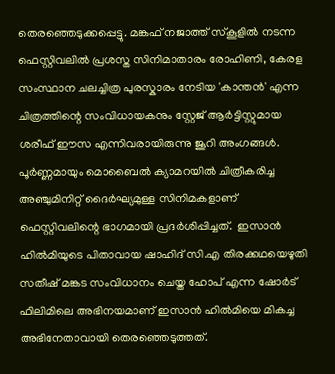തെരഞ്ഞെടുക്കപ്പെട്ടു. മങ്കഫ് നജാത്ത് സ്‌കൂളിൽ നടന്ന ഫെസ്റ്റിവലിൽ പ്രശസ്ത സിനിമാതാരം രോഹിണി, കേരള സംസ്ഥാന ചലച്ചിത്ര പുരസ്കാരം നേടിയ 'കാന്തൻ' എന്ന ചിത്രത്തിന്റെ സംവിധായകനും സ്റ്റേജ് ആർട്ടിസ്റ്റുമായ ശരീഫ് ഈസ എന്നിവരായിരുന്നു ജൂറി അംഗങ്ങൾ. പൂർണ്ണമായും മൊബൈൽ ക്യാമറയിൽ ചിത്രീകരിച്ച അഞ്ചുമിനിറ്റ് ദൈർഘ്യമുള്ള സിനിമകളാണ് ഫെസ്റ്റിവലിന്റെ ഭാഗമായി പ്രദർശിപ്പിച്ചത്.  ഇസാൻ ഹിൽമിയുടെ പിതാവായ ഷാഹിദ് സി.എ തിരക്കഥയെഴുതി സതീഷ് മങ്കട സംവിധാനം ചെയ്ത ഹോപ് എന്ന ഷോർട് ഫിലിമിലെ അഭിനയമാണ് ഇസാൻ ഹിൽമിയെ മികച്ച അഭിനേതാവായി തെരഞ്ഞെടുത്തത്.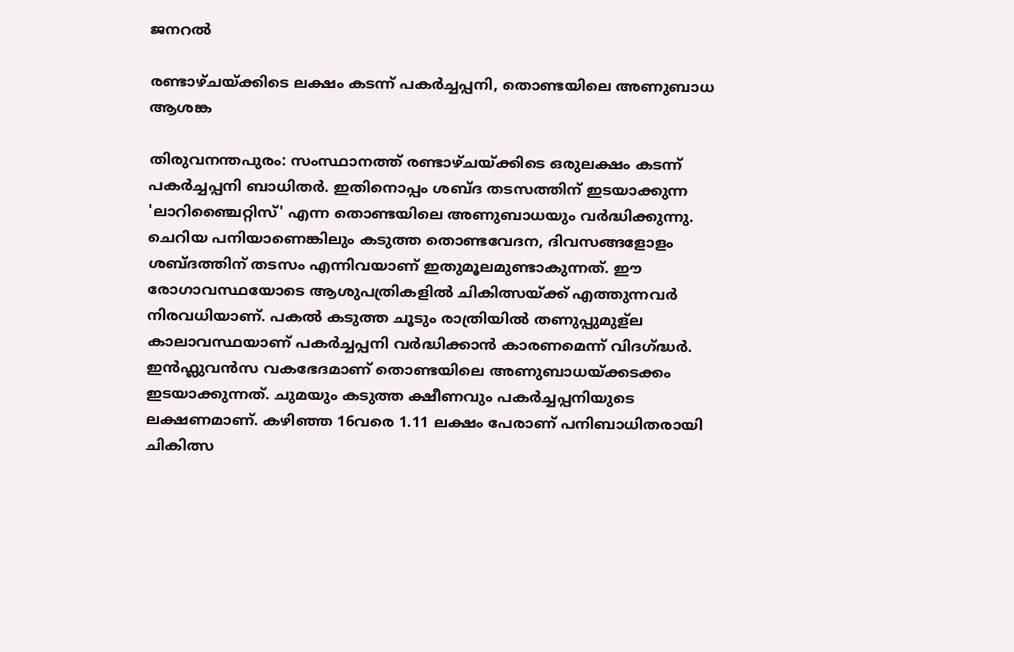ജനറൽ

രണ്ടാഴ്ചയ്ക്കിടെ ലക്ഷം കടന്ന് പകർച്ചപ്പനി, തൊണ്ടയിലെ അണുബാധ ആശങ്ക

തിരുവനന്തപുരം: സംസ്ഥാനത്ത് രണ്ടാഴ്ചയ്ക്കിടെ ഒരുലക്ഷം കടന്ന് പകർച്ചപ്പനി ബാധിതർ. ഇതിനൊപ്പം ശബ്ദ തടസത്തിന് ഇടയാക്കുന്ന 'ലാറിഞ്ചൈറ്റിസ്' എന്ന തൊണ്ടയിലെ അണുബാധയും വർദ്ധിക്കുന്നു. ചെറിയ പനിയാണെങ്കിലും കടുത്ത തൊണ്ടവേദന, ദിവസങ്ങളോളം ശബ്ദത്തിന് തടസം എന്നിവയാണ് ഇതുമൂലമുണ്ടാകുന്നത്. ഈ രോഗാവസ്ഥയോടെ ആശുപത്രികളിൽ ചികിത്സയ്ക്ക് എത്തുന്നവർ നിരവധിയാണ്. പകൽ കടുത്ത ചൂടും രാത്രിയിൽ തണുപ്പുമുള്ല കാലാവസ്ഥയാണ് പകർച്ചപ്പനി വർദ്ധിക്കാൻ കാരണമെന്ന് വിദഗ്ദ്ധർ. ഇൻഫ്ലുവൻസ വകഭേദമാണ് തൊണ്ടയിലെ അണുബാധയ്ക്കടക്കം ഇടയാക്കുന്നത്. ചുമയും കടുത്ത ക്ഷീണവും പകർച്ചപ്പനിയുടെ ലക്ഷണമാണ്. കഴിഞ്ഞ 16വരെ 1.11 ലക്ഷം പേരാണ് പനിബാധിതരായി ചികിത്സ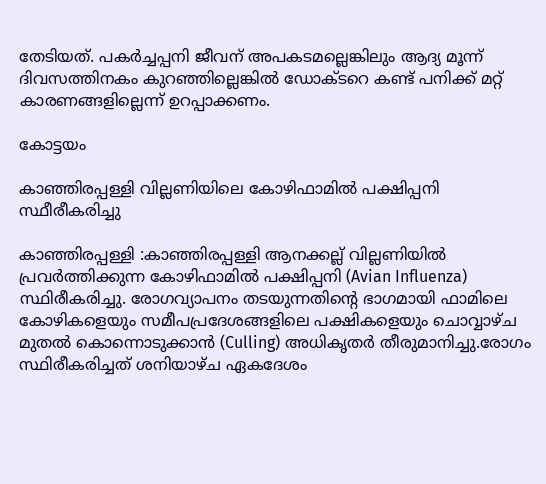തേടിയത്. പകർച്ചപ്പനി ജീവന് അപകടമല്ലെങ്കിലും ആദ്യ മൂന്ന് ദിവസത്തിനകം കുറഞ്ഞില്ലെങ്കിൽ ഡോക്ടറെ കണ്ട് പനിക്ക് മറ്റ് കാരണങ്ങളില്ലെന്ന് ഉറപ്പാക്കണം.

കോട്ടയം

കാഞ്ഞിരപ്പള്ളി വില്ലണിയിലെ കോഴിഫാമിൽ പക്ഷിപ്പനി സ്ഥീരീകരിച്ചു

കാഞ്ഞിരപ്പള്ളി :കാഞ്ഞിരപ്പള്ളി ആനക്കല്ല് വില്ലണിയിൽ പ്രവർത്തിക്കുന്ന കോഴിഫാമിൽ പക്ഷിപ്പനി (Avian Influenza) സ്ഥിരീകരിച്ചു. രോഗവ്യാപനം തടയുന്നതിന്റെ ഭാഗമായി ഫാമിലെ കോഴികളെയും സമീപപ്രദേശങ്ങളിലെ പക്ഷികളെയും ചൊവ്വാഴ്ച മുതൽ കൊന്നൊടുക്കാൻ (Culling) അധികൃതർ തീരുമാനിച്ചു.രോഗം സ്ഥിരീകരിച്ചത് ശനിയാഴ്ച ഏകദേശം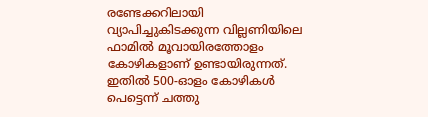രണ്ടേക്കറിലായി വ്യാപിച്ചുകിടക്കുന്ന വില്ലണിയിലെ ഫാമിൽ മൂവായിരത്തോളം കോഴികളാണ് ഉണ്ടായിരുന്നത്. ഇതിൽ 500-ഓളം കോഴികൾ പെട്ടെന്ന് ചത്തു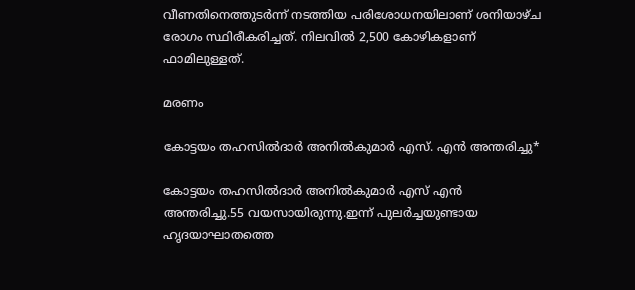വീണതിനെത്തുടർന്ന് നടത്തിയ പരിശോധനയിലാണ് ശനിയാഴ്ച രോഗം സ്ഥിരീകരിച്ചത്. നിലവിൽ 2,500 കോഴികളാണ് ഫാമിലുള്ളത്.

മരണം

കോട്ടയം തഹസിൽദാർ അനിൽകുമാർ എസ്. എൻ അന്തരിച്ചു*

കോട്ടയം തഹസിൽദാർ അനിൽകുമാർ എസ് എൻ അന്തരിച്ചു.55 വയസായിരുന്നു.ഇന്ന് പുലർച്ചയുണ്ടായ ഹൃദയാഘാതത്തെ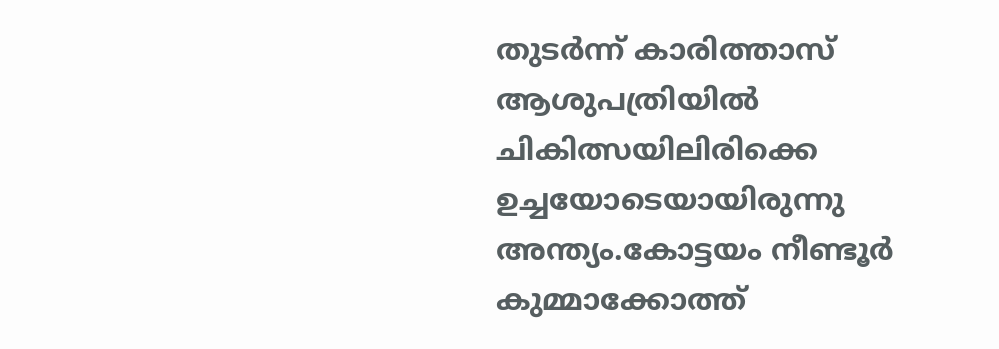തുടർന്ന് കാരിത്താസ് ആശുപത്രിയിൽ ചികിത്സയിലിരിക്കെ ഉച്ചയോടെയായിരുന്നു അന്ത്യം.കോട്ടയം നീണ്ടൂർ കുമ്മാക്കോത്ത്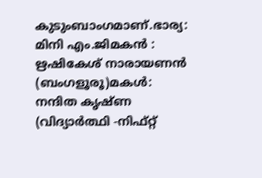കുടുംബാംഗമാണ്.ഭാര്യ: മിനി എം.ജിമകൻ : ഋഷികേശ് നാരായണൻ (ബംഗളൂരൂ)മകൾ: നന്ദിത കൃഷ്ണ (വിദ്യാർത്ഥി -നിഫ്റ്റ്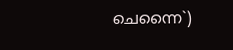ചെന്നൈ`)